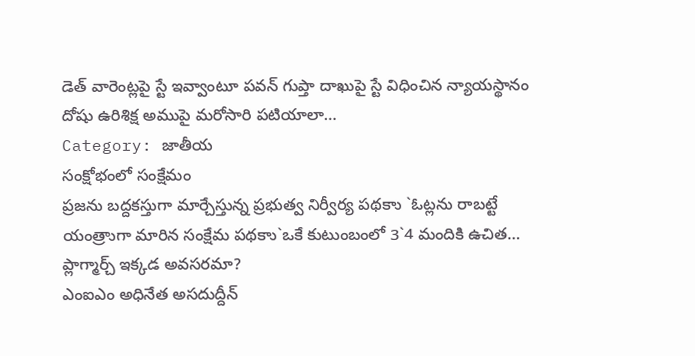డెత్ వారెంట్లపై స్టే ఇవ్వాంటూ పవన్ గుప్తా దాఖుపై స్టే విధించిన న్యాయస్థానం దోషు ఉరిశిక్ష అముపై మరోసారి పటియాలా…
Category: జాతీయ
సంక్షోభంలో సంక్షేమం
ప్రజను బద్దకస్తుగా మార్చేస్తున్న ప్రభుత్వ నిర్వీర్య పథకాు `ఓట్లను రాబట్టే యంత్రాుగా మారిన సంక్షేమ పథకాు`ఒకే కుటుంబంలో 3`4 మందికి ఉచిత…
ప్లాగ్మార్చ్ ఇక్కడ అవసరమా?
ఎంఐఎం అధినేత అసదుద్దీన్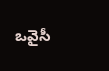ఒవైసీ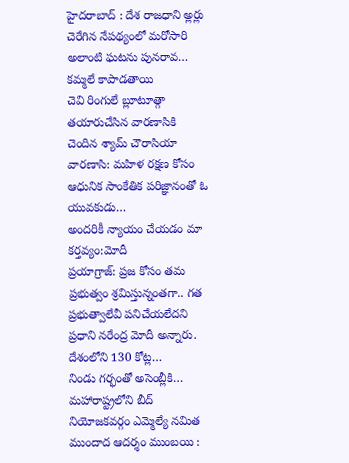హైదరాబాద్ : దేశ రాజధాని అ్లర్లు చెరేగిన నేపథ్యంలో మరోసారి అలాంటి ఘటను పునరావ…
కమ్మలే కాపాడతాయి
చెవి రింగులే బ్లూటూత్గా తయారుచేసిన వారణాసికి చెందిన శ్యామ్ చౌరాసియా వారణాసి: మహిళ రక్షణ కోసం ఆధునిక సాంకేతిక పరిజ్ఞానంతో ఓ యువకుడు…
అందరికీ న్యాయం చేయడం మా కర్తవ్యం:మోదీ
ప్రయాగ్రాజ్: ప్రజ కోసం తమ ప్రభుత్వం శ్రమిస్తున్నంతగా.. గత ప్రభుత్వాలేవీ పనిచేయలేదని ప్రధాని నరేంద్ర మోదీ అన్నారు. దేశంలోని 130 కోట్ల…
నిండు గర్భంతో అసెంబ్లీకి…
మహారాష్ట్రలోని బీద్ నియోజకవర్గం ఎమ్మెల్యే నమిత ముందాద ఆదర్శం ముంబయి :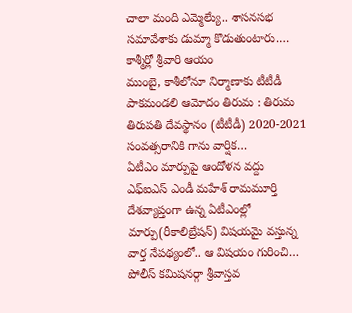చాలా మంది ఎమ్మెల్యేు.. శాసనసభ సమావేశాకు డుమ్మా కొడుతుంటారు.…
కాశ్మీర్లో శ్రీవారి ఆయం
ముంబై, కాశీలోనూ నిర్మాణాకు టీటీడీ పాకమండలి ఆమోదం తిరుమ : తిరుమ తిరుపతి దేవస్థానం (టీటీడీ) 2020-2021 సంవత్సరానికి గాను వార్షిక…
ఏటీఎం మార్పుపై ఆందోళన వద్దు
ఎఫ్ఐఎస్ ఎండీ మహేశ్ రామమూర్తి దేశవ్యాప్తంగా ఉన్న ఏటీఎంల్లో మార్పు(రీకాలిబ్రేషన్) విషయమై వస్తున్న వార్త నేపథ్యంలో.. ఆ విషయం గురించి…
పోలీస్ కమిషనర్గా శ్రీవాస్తవ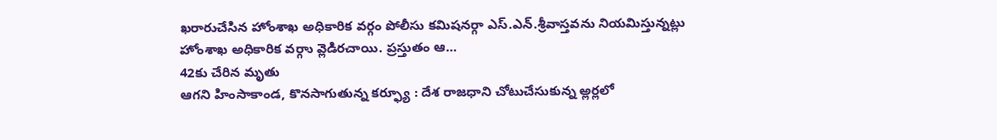ఖరారుచేసిన హోంశాఖ అధికారిక వర్గం పోలీసు కమిషనర్గా ఎస్.ఎన్.శ్రీవాస్తవను నియమిస్తున్నట్లు హోంశాఖ అధికారిక వర్గాు వ్లెడిరచాయి. ప్రస్తుతం ఆ…
42కు చేరిన మృతు
ఆగని హింసాకాండ, కొనసాగుతున్న కర్ఫ్యూ : దేశ రాజధాని చోటుచేసుకున్న అ్లర్లలో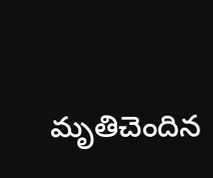మృతిచెందిన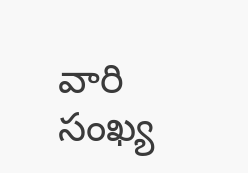వారి సంఖ్య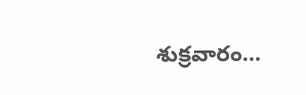శుక్రవారం…